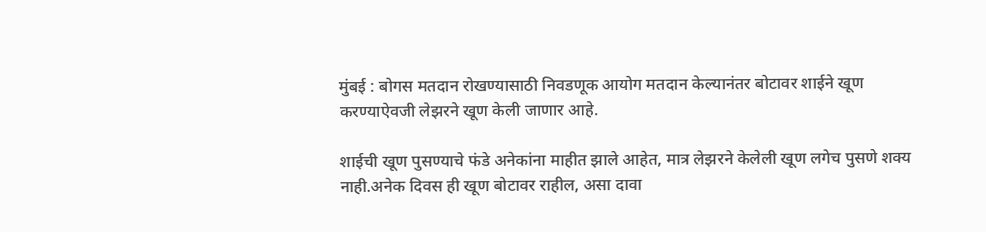मुंबई : बोगस मतदान रोखण्यासाठी निवडणूक आयोग मतदान केल्यानंतर बोटावर शाईने खूण करण्याऐवजी लेझरने खूण केली जाणार आहे.

शाईची खूण पुसण्याचे फंडे अनेकांना माहीत झाले आहेत, मात्र लेझरने केलेली खूण लगेच पुसणे शक्य नाही.अनेक दिवस ही खूण बोटावर राहील, असा दावा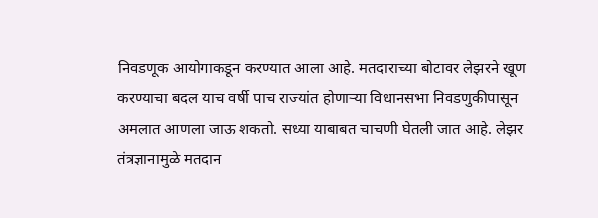निवडणूक आयोगाकडून करण्यात आला आहे. मतदाराच्या बोटावर लेझरने खूण करण्याचा बदल याच वर्षी पाच राज्यांत होणाऱ्या विधानसभा निवडणुकीपासून अमलात आणला जाऊ शकतो. सध्या याबाबत चाचणी घेतली जात आहे. लेझर तंत्रज्ञानामुळे मतदान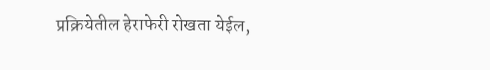प्रक्रियेतील हेराफेरी रोखता येईल,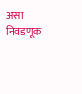असा निवडणूक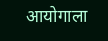आयोगाला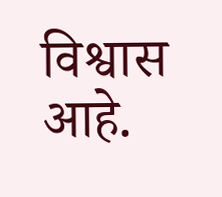विश्वास आहे.